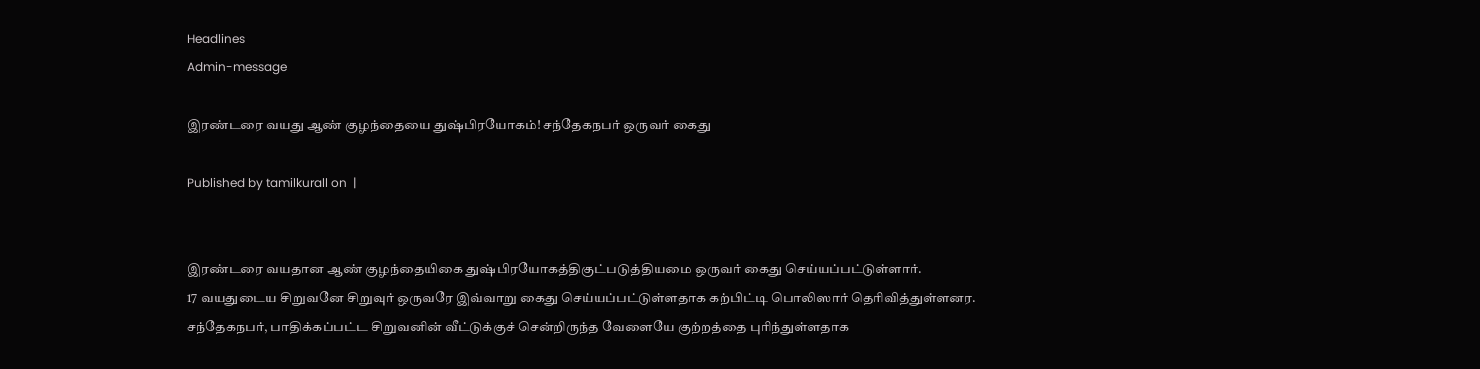Headlines
Admin-message

இரண்டரை வயது ஆண் குழந்தையை துஷ்பிரயோகம்! சந்தேகநபர் ஒருவர் கைது

Published by tamilkurall on  |


இரண்டரை வயதான ஆண் குழந்தையிகை துஷ்பிரயோகத்திகுட்படுத்தியமை ஒருவர் கைது செய்யப்பட்டுள்ளார்.
17 வயதுடைய சிறுவனே சிறுவுர் ஒருவரே இவ்வாறு கைது செய்யப்பட்டுள்ளதாக கற்பிட்டி பொலிஸார் தெரிவித்துள்ளனர.
சந்தேகநபர், பாதிக்கப்பட்ட சிறுவனின் வீட்டுக்குச் சென்றிருந்த வேளையே குற்றத்தை புரிந்துள்ளதாக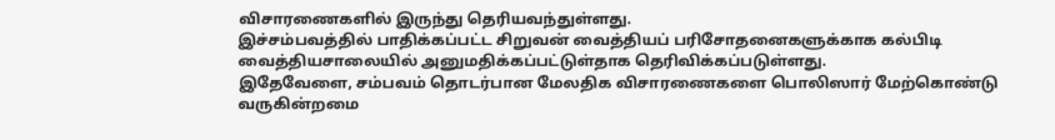விசாரணைகளில் இருந்து தெரியவந்துள்ளது.
இச்சம்பவத்தில் பாதிக்கப்பட்ட சிறுவன் வைத்தியப் பரிசோதனைகளுக்காக கல்பிடி வைத்தியசாலையில் அனுமதிக்கப்பட்டுள்தாக தெரிவிக்கப்படுள்ளது.
இதேவேளை, சம்பவம் தொடர்பான மேலதிக விசாரணைகளை பொலிஸார் மேற்கொண்டு வருகின்றமை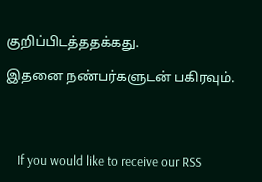குறிப்பிடத்ததக்கது.

இதனை நண்பர்களுடன் பகிரவும்.




    If you would like to receive our RSS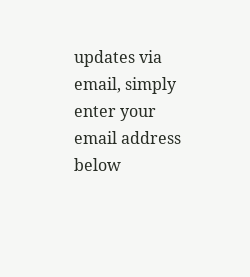updates via email, simply enter your email address below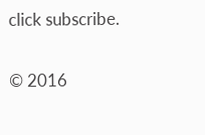click subscribe.

© 2016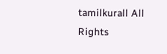tamilkurall All Rights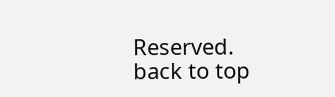Reserved.
back to top